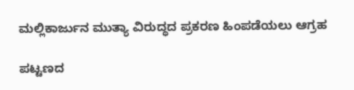ಮಲ್ಲಿಕಾರ್ಜುನ ಮುತ್ಯಾ ವಿರುದ್ಧದ ಪ್ರಕರಣ ಹಿಂಪಡೆಯಲು ಆಗ್ರಹ‌‌

ಪಟ್ಟಣದ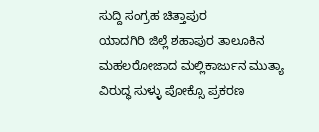ಸುದ್ದಿ ಸಂಗ್ರಹ ಚಿತ್ತಾಪುರ
ಯಾದಗಿರಿ ಜಿಲ್ಲೆ ಶಹಾಪುರ ತಾಲೂಕಿನ ಮಹಲರೋಜಾದ ಮಲ್ಲಿಕಾರ್ಜುನ ಮುತ್ಯಾ ವಿರುದ್ಧ ಸುಳ್ಳು ಪೋಕ್ಸೊ ಪ್ರಕರಣ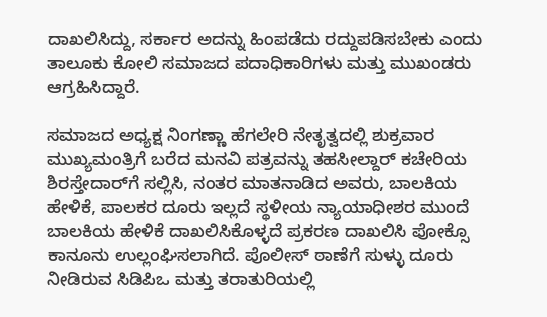ದಾಖಲಿಸಿದ್ದು, ಸರ್ಕಾರ ಅದನ್ನು ಹಿಂಪಡೆದು ರದ್ದುಪಡಿಸಬೇಕು ಎಂದು ತಾಲೂಕು ಕೋಲಿ ಸಮಾಜದ ಪದಾಧಿಕಾರಿಗಳು ಮತ್ತು ಮುಖಂಡರು ಆಗ್ರಹಿಸಿದ್ದಾರೆ.

ಸಮಾಜದ ಅಧ್ಯಕ್ಷ ನಿಂಗಣ್ಣಾ ಹೆಗಲೇರಿ ನೇತೃತ್ವದಲ್ಲಿ ಶುಕ್ರವಾರ ಮುಖ್ಯಮಂತ್ರಿಗೆ ಬರೆದ ಮನವಿ ಪತ್ರವನ್ನು ತಹಸೀಲ್ದಾರ್ ಕಚೇರಿಯ ಶಿರಸ್ತೇದಾರ್‌ಗೆ ಸಲ್ಲಿಸಿ, ನಂತರ ಮಾತನಾಡಿದ ಅವರು, ಬಾಲಕಿಯ ಹೇಳಿಕೆ, ಪಾಲಕರ ದೂರು ಇಲ್ಲದೆ ಸ್ಥಳೀಯ ನ್ಯಾಯಾಧೀಶರ ಮುಂದೆ ಬಾಲಕಿಯ ಹೇಳಿಕೆ ದಾಖಲಿಸಿಕೊಳ್ಳದೆ ಪ್ರಕರಣ ದಾಖಲಿಸಿ ಪೋಕ್ಸೊ ಕಾನೂನು ಉಲ್ಲಂಘಿಸಲಾಗಿದೆ. ಪೊಲೀಸ್ ಠಾಣೆಗೆ ಸುಳ್ಳು ದೂರು ನೀಡಿರುವ ಸಿಡಿಪಿಒ ಮತ್ತು ತರಾತುರಿಯಲ್ಲಿ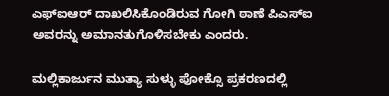ಎಫ್‌ಐಆರ್ ದಾಖಲಿಸಿಕೊಂಡಿರುವ ಗೋಗಿ ಠಾಣೆ ಪಿಎಸ್‌ಐ ಅವರನ್ನು ಅಮಾನತುಗೊಳಿಸಬೇಕು ಎಂದರು.

ಮಲ್ಲಿಕಾರ್ಜುನ ಮುತ್ಯಾ ಸುಳ್ಳು ಪೋಕ್ಸೊ ಪ್ರಕರಣದಲ್ಲಿ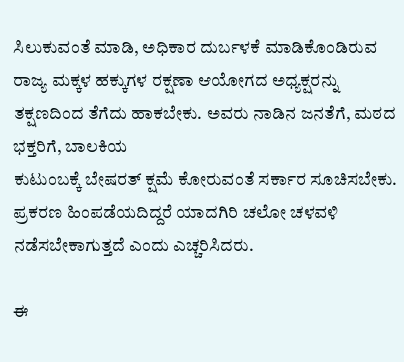ಸಿಲುಕುವಂತೆ ಮಾಡಿ, ಅಧಿಕಾರ ದುರ್ಬಳಕೆ ಮಾಡಿಕೊಂಡಿರುವ ರಾಜ್ಯ ಮಕ್ಕಳ ಹಕ್ಕುಗಳ ರಕ್ಷಣಾ ಆಯೋಗದ ಅಧ್ಯಕ್ಷರನ್ನು ತಕ್ಷಣದಿಂದ ತೆಗೆದು ಹಾಕಬೇಕು. ಅವರು ನಾಡಿನ ಜನತೆಗೆ, ಮಠದ ಭಕ್ತರಿಗೆ, ಬಾಲಕಿಯ
ಕುಟುಂಬಕ್ಕೆ ಬೇಷರತ್ ಕ್ಷಮೆ ಕೋರುವಂತೆ ಸರ್ಕಾರ ಸೂಚಿಸಬೇಕು. ಪ್ರಕರಣ ಹಿಂಪಡೆಯದಿದ್ದರೆ ಯಾದಗಿರಿ ಚಲೋ ಚಳವಳಿ ನಡೆಸಬೇಕಾಗುತ್ತದೆ ಎಂದು ಎಚ್ಚರಿಸಿದರು.

ಈ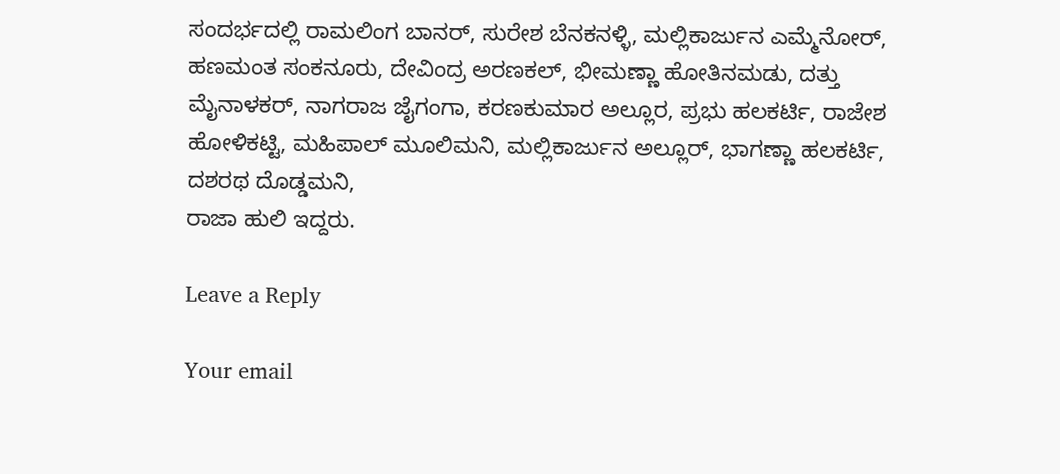ಸಂದರ್ಭದಲ್ಲಿ ರಾಮಲಿಂಗ ಬಾನರ್, ಸುರೇಶ ಬೆನಕನಳ್ಳಿ, ಮಲ್ಲಿಕಾರ್ಜುನ ಎಮ್ಮೆನೋರ್, ಹಣಮಂತ ಸಂಕನೂರು, ದೇವಿಂದ್ರ ಅರಣಕಲ್, ಭೀಮಣ್ಣಾ ಹೋತಿನಮಡು, ದತ್ತು ಮೈನಾಳಕರ್, ನಾಗರಾಜ ಜೈಗಂಗಾ, ಕರಣಕುಮಾರ ಅಲ್ಲೂರ, ಪ್ರಭು ಹಲಕರ್ಟಿ, ರಾಜೇಶ ಹೋಳಿಕಟ್ಟಿ, ಮಹಿಪಾಲ್ ಮೂಲಿಮನಿ, ಮಲ್ಲಿಕಾರ್ಜುನ ಅಲ್ಲೂರ್, ಭಾಗಣ್ಣಾ ಹಲಕರ್ಟಿ, ದಶರಥ ದೊಡ್ಡಮನಿ,
ರಾಜಾ ಹುಲಿ ಇದ್ದರು.

Leave a Reply

Your email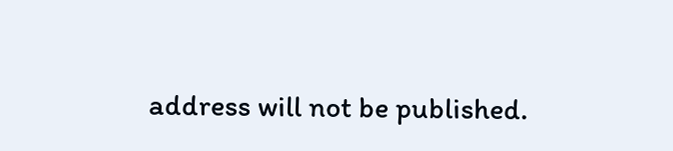address will not be published.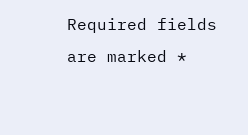Required fields are marked *